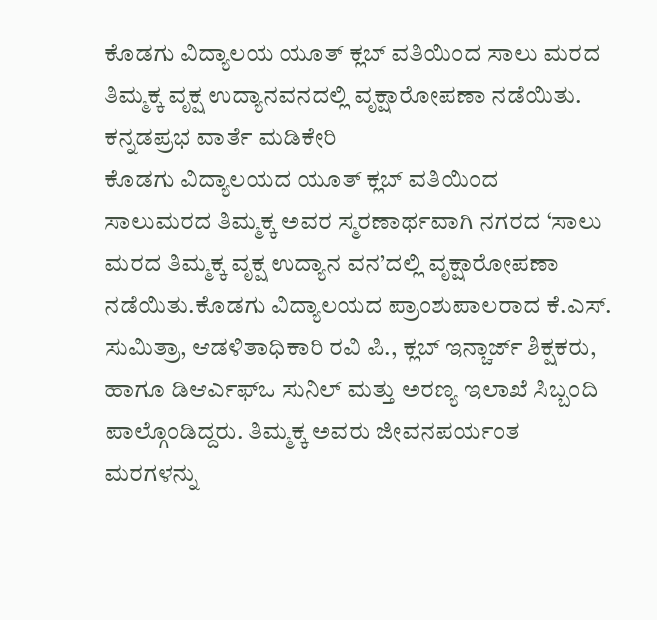ಕೊಡಗು ವಿದ್ಯಾಲಯ ಯೂತ್ ಕ್ಲಬ್ ವತಿಯಿಂದ ಸಾಲು ಮರದ ತಿಮ್ಮಕ್ಕ ವೃಕ್ಷ ಉದ್ಯಾನವನದಲ್ಲಿ ವೃಕ್ಷಾರೋಪಣಾ ನಡೆಯಿತು.
ಕನ್ನಡಪ್ರಭ ವಾರ್ತೆ ಮಡಿಕೇರಿ
ಕೊಡಗು ವಿದ್ಯಾಲಯದ ಯೂತ್ ಕ್ಲಬ್ ವತಿಯಿಂದ ಸಾಲುಮರದ ತಿಮ್ಮಕ್ಕ ಅವರ ಸ್ಮರಣಾರ್ಥವಾಗಿ ನಗರದ ‘ಸಾಲು ಮರದ ತಿಮ್ಮಕ್ಕ ವೃಕ್ಷ ಉದ್ಯಾನ ವನ’ದಲ್ಲಿ ವೃಕ್ಷಾರೋಪಣಾ ನಡೆಯಿತು.ಕೊಡಗು ವಿದ್ಯಾಲಯದ ಪ್ರಾಂಶುಪಾಲರಾದ ಕೆ.ಎಸ್. ಸುಮಿತ್ರಾ, ಆಡಳಿತಾಧಿಕಾರಿ ರವಿ ಪಿ., ಕ್ಲಬ್ ಇನ್ಚಾರ್ಜ್ ಶಿಕ್ಷಕರು, ಹಾಗೂ ಡಿಆರ್ಎಫ್ಒ ಸುನಿಲ್ ಮತ್ತು ಅರಣ್ಯ ಇಲಾಖೆ ಸಿಬ್ಬಂದಿ ಪಾಲ್ಗೊಂಡಿದ್ದರು. ತಿಮ್ಮಕ್ಕ ಅವರು ಜೀವನಪರ್ಯಂತ ಮರಗಳನ್ನು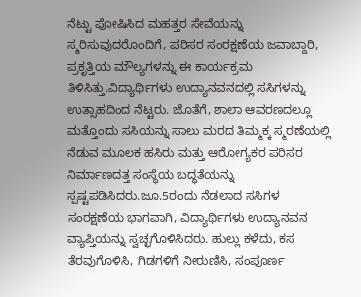ನೆಟ್ಟು ಪೋಷಿಸಿದ ಮಹತ್ತರ ಸೇವೆಯನ್ನು ಸ್ಮರಿಸುವುದರೊಂದಿಗೆ, ಪರಿಸರ ಸಂರಕ್ಷಣೆಯ ಜವಾಬ್ದಾರಿ, ಪ್ರಕೃತ್ತಿಯ ಮೌಲ್ಯಗಳನ್ನು ಈ ಕಾರ್ಯಕ್ರಮ ತಿಳಿಸಿತ್ತು.ವಿದ್ಯಾರ್ಥಿಗಳು ಉದ್ಯಾನವನದಲ್ಲಿ ಸಸಿಗಳನ್ನು ಉತ್ಸಾಹದಿಂದ ನೆಟ್ಟರು. ಜೊತೆಗೆ, ಶಾಲಾ ಆವರಣದಲ್ಲೂ ಮತ್ತೊಂದು ಸಸಿಯನ್ನು ಸಾಲು ಮರದ ತಿಮ್ಮಕ್ಕ ಸ್ಮರಣೆಯಲ್ಲಿ ನೆಡುವ ಮೂಲಕ ಹಸಿರು ಮತ್ತು ಆರೋಗ್ಯಕರ ಪರಿಸರ ನಿರ್ಮಾಣದತ್ತ ಸಂಸ್ಥೆಯ ಬದ್ಧತೆಯನ್ನು ಸ್ಪಷ್ಟಪಡಿಸಿದರು.ಜೂ.5ರಂದು ನೆಡಲಾದ ಸಸಿಗಳ ಸಂರಕ್ಷಣೆಯ ಭಾಗವಾಗಿ, ವಿದ್ಯಾರ್ಥಿಗಳು ಉದ್ಯಾನವನ ವ್ಯಾಪ್ತಿಯನ್ನು ಸ್ವಚ್ಛಗೊಳಿಸಿದರು. ಹುಲ್ಲು ಕಳೆದು, ಕಸ ತೆರವುಗೊಳಿಸಿ, ಗಿಡಗಳಿಗೆ ನೀರುಣಿಸಿ, ಸಂಪೂರ್ಣ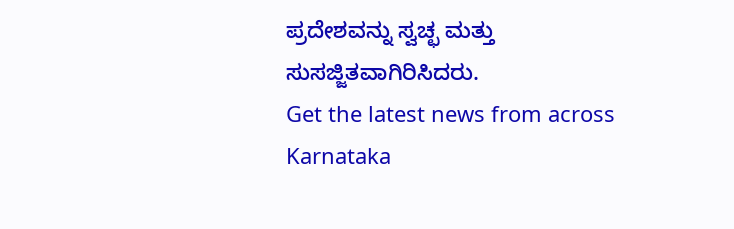ಪ್ರದೇಶವನ್ನು ಸ್ವಚ್ಛ ಮತ್ತು ಸುಸಜ್ಜಿತವಾಗಿರಿಸಿದರು.
Get the latest news from across Karnataka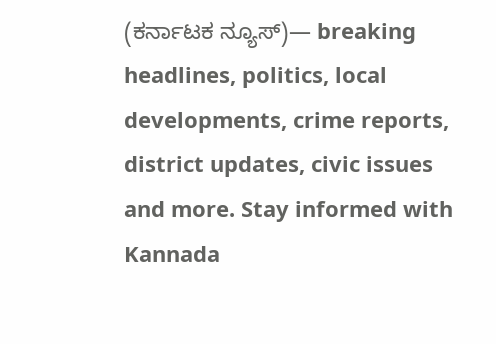(ಕರ್ನಾಟಕ ನ್ಯೂಸ್)— breaking headlines, politics, local developments, crime reports, district updates, civic issues and more. Stay informed with Kannada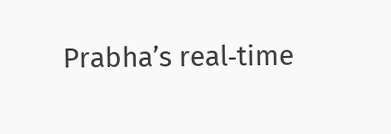Prabha’s real‑time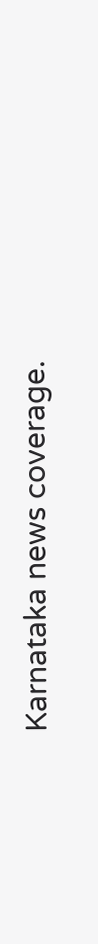Karnataka news coverage.